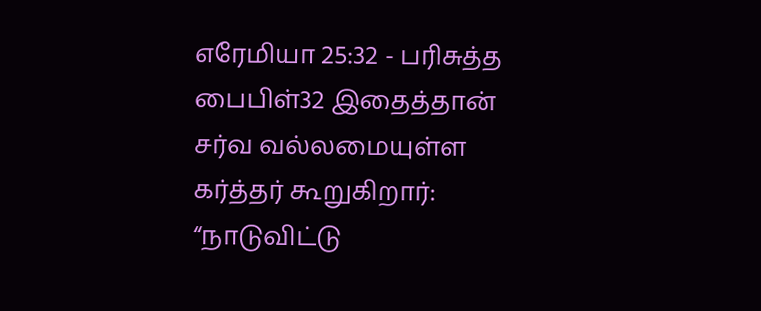எரேமியா 25:32 - பரிசுத்த பைபிள்32 இதைத்தான் சர்வ வல்லமையுள்ள கர்த்தர் கூறுகிறார்: “நாடுவிட்டு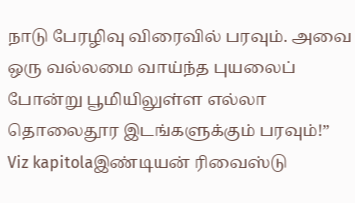நாடு பேரழிவு விரைவில் பரவும். அவை ஒரு வல்லமை வாய்ந்த புயலைப் போன்று பூமியிலுள்ள எல்லா தொலைதூர இடங்களுக்கும் பரவும்!” Viz kapitolaஇண்டியன் ரிவைஸ்டு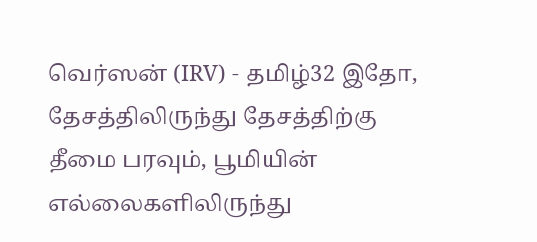வெர்ஸன் (IRV) - தமிழ்32 இதோ, தேசத்திலிருந்து தேசத்திற்கு தீமை பரவும், பூமியின் எல்லைகளிலிருந்து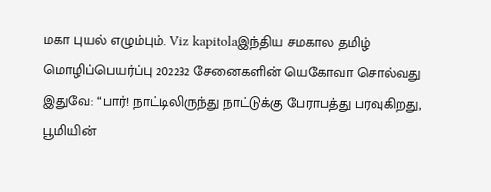மகா புயல் எழும்பும். Viz kapitolaஇந்திய சமகால தமிழ் மொழிப்பெயர்ப்பு 202232 சேனைகளின் யெகோவா சொல்வது இதுவே: “பார்! நாட்டிலிருந்து நாட்டுக்கு பேராபத்து பரவுகிறது, பூமியின்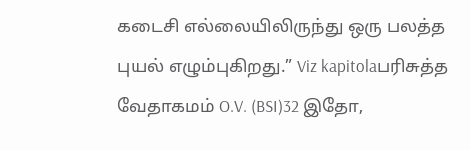கடைசி எல்லையிலிருந்து ஒரு பலத்த புயல் எழும்புகிறது.” Viz kapitolaபரிசுத்த வேதாகமம் O.V. (BSI)32 இதோ,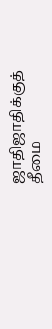ஜாதிஜாதிக்குத் தீமை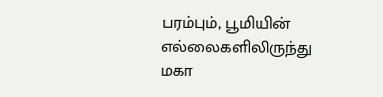பரம்பும், பூமியின் எல்லைகளிலிருந்து மகா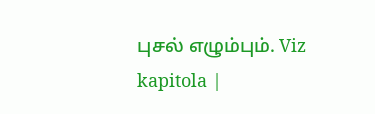புசல் எழும்பும். Viz kapitola |